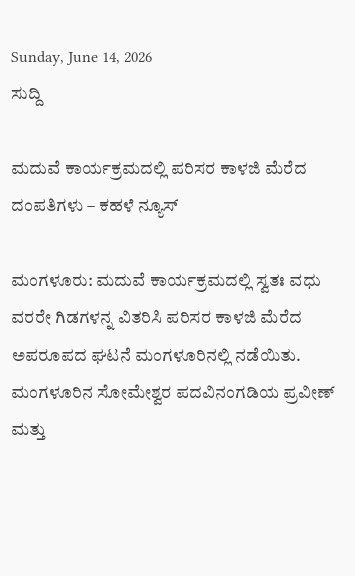Sunday, June 14, 2026
ಸುದ್ದಿ

ಮದುವೆ ಕಾರ್ಯಕ್ರಮದಲ್ಲಿ ಪರಿಸರ ಕಾಳಜಿ ಮೆರೆದ ದಂಪತಿಗಳು – ಕಹಳೆ ನ್ಯೂಸ್

ಮಂಗಳೂರು: ಮದುವೆ ಕಾರ್ಯಕ್ರಮದಲ್ಲಿ ಸ್ವತಃ ವಧು ವರರೇ ಗಿಡಗಳನ್ನ ವಿತರಿಸಿ ಪರಿಸರ ಕಾಳಜಿ ಮೆರೆದ ಅಪರೂಪದ ಘಟನೆ ಮಂಗಳೂರಿನಲ್ಲಿ ನಡೆಯಿತು. ಮಂಗಳೂರಿನ ಸೋಮೇಶ್ವರ ಪದವಿನಂಗಡಿಯ ಪ್ರವೀಣ್ ಮತ್ತು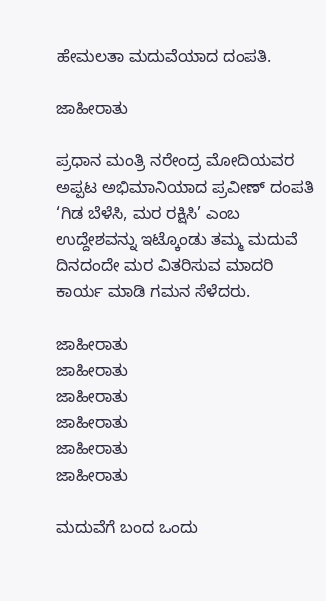ಹೇಮಲತಾ ಮದುವೆಯಾದ ದಂಪತಿ.

ಜಾಹೀರಾತು

ಪ್ರಧಾನ ಮಂತ್ರಿ ನರೇಂದ್ರ ಮೋದಿಯವರ ಅಪ್ಪಟ ಅಭಿಮಾನಿಯಾದ ಪ್ರವೀಣ್ ದಂಪತಿ ‘ಗಿಡ ಬೆಳೆಸಿ, ಮರ ರಕ್ಷಿಸಿ’ ಎಂಬ ಉದ್ದೇಶವನ್ನು ಇಟ್ಕೊಂಡು ತಮ್ಮ ಮದುವೆ ದಿನದಂದೇ ಮರ ವಿತರಿಸುವ ಮಾದರಿ ಕಾರ್ಯ ಮಾಡಿ ಗಮನ ಸೆಳೆದರು.

ಜಾಹೀರಾತು
ಜಾಹೀರಾತು
ಜಾಹೀರಾತು
ಜಾಹೀರಾತು
ಜಾಹೀರಾತು
ಜಾಹೀರಾತು

ಮದುವೆಗೆ ಬಂದ ಒಂದು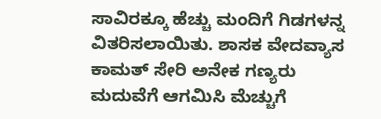ಸಾವಿರಕ್ಕೂ ಹೆಚ್ಚು ಮಂದಿಗೆ ಗಿಡಗಳನ್ನ ವಿತರಿಸಲಾಯಿತು. ಶಾಸಕ ವೇದವ್ಯಾಸ ಕಾಮತ್ ಸೇರಿ ಅನೇಕ ಗಣ್ಯರು ಮದುವೆಗೆ ಆಗಮಿಸಿ ಮೆಚ್ಚುಗೆ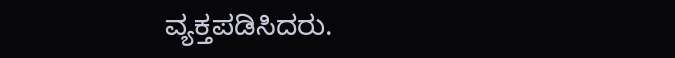ವ್ಯಕ್ತಪಡಿಸಿದರು.